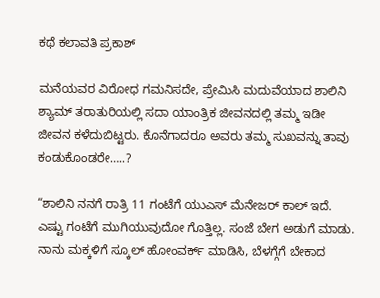ಕಥೆ ಕಲಾವತಿ ಪ್ರಕಾಶ್

ಮನೆಯವರ ವಿರೋಧ ಗಮನಿಸದೇ, ಪ್ರೇಮಿಸಿ ಮದುವೆಯಾದ ಶಾಲಿನಿ ಶ್ಯಾಮ್ ತರಾತುರಿಯಲ್ಲಿ ಸದಾ ಯಾಂತ್ರಿಕ ಜೀವನದಲ್ಲಿ ತಮ್ಮ ಇಡೀ ಜೀವನ ಕಳೆದುಬಿಟ್ಟರು. ಕೊನೆಗಾದರೂ ಅವರು ತಮ್ಮ ಸುಖವನ್ನು ತಾವು ಕಂಡುಕೊಂಡರೇ…..?

“ಶಾಲಿನಿ ನನಗೆ ರಾತ್ರಿ 11 ಗಂಟೆಗೆ ಯುಎಸ್‌ ಮೆನೇಜರ್‌ ಕಾಲ್ ‌ಇದೆ. ಎಷ್ಟು ಗಂಟೆಗೆ ಮುಗಿಯುವುದೋ ಗೊತ್ತಿಲ್ಲ. ಸಂಜೆ ಬೇಗ ಅಡುಗೆ ಮಾಡು. ನಾನು ಮಕ್ಕಳಿಗೆ ಸ್ಕೂಲ್ ‌ಹೋಂವರ್ಕ್‌ ಮಾಡಿಸಿ, ಬೆಳಗ್ಗೆಗೆ ಬೇಕಾದ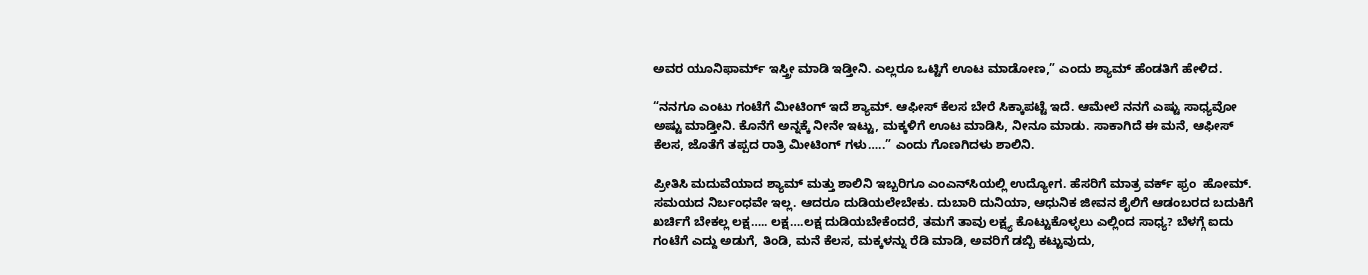ಅವರ ಯೂನಿಫಾರ್ಮ್ ಇಸ್ತ್ರೀ ಮಾಡಿ ಇಡ್ತೀನಿ. ಎಲ್ಲರೂ ಒಟ್ಟಿಗೆ ಊಟ ಮಾಡೋಣ,” ಎಂದು ಶ್ಯಾಮ್ ಹೆಂಡತಿಗೆ ಹೇಳಿದ.

“ನನಗೂ ಎಂಟು ಗಂಟೆಗೆ ಮೀಟಿಂಗ್‌ ಇದೆ ಶ್ಯಾಮ್. ಆಫೀಸ್‌ ಕೆಲಸ ಬೇರೆ ಸಿಕ್ಕಾಪಟ್ಟೆ ಇದೆ. ಆಮೇಲೆ ನನಗೆ ಎಷ್ಟು ಸಾಧ್ಯವೋ ಅಷ್ಟು ಮಾಡ್ತೀನಿ. ಕೊನೆಗೆ ಅನ್ನಕ್ಕೆ ನೀನೇ ಇಟ್ಟು, ಮಕ್ಕಳಿಗೆ ಊಟ ಮಾಡಿಸಿ, ನೀನೂ ಮಾಡು. ಸಾಕಾಗಿದೆ ಈ ಮನೆ, ಆಫೀಸ್‌ ಕೆಲಸ, ಜೊತೆಗೆ ತಪ್ಪದ ರಾತ್ರಿ ಮೀಟಿಂಗ್‌ ಗಳು…..” ಎಂದು ಗೊಣಗಿದಳು ಶಾಲಿನಿ.

ಪ್ರೀತಿಸಿ ಮದುವೆಯಾದ ಶ್ಯಾಮ್ ಮತ್ತು ಶಾಲಿನಿ ಇಬ್ಬರಿಗೂ ಎಂಎನ್‌ಸಿಯಲ್ಲಿ ಉದ್ಯೋಗ. ಹೆಸರಿಗೆ ಮಾತ್ರ ವರ್ಕ್‌ ಫ್ರಂ  ಹೋಮ್. ಸಮಯದ ನಿರ್ಬಂಧವೇ ಇಲ್ಲ. ಆದರೂ ದುಡಿಯಲೇಬೇಕು. ದುಬಾರಿ ದುನಿಯಾ, ಆಧುನಿಕ ಜೀವನ ಶೈಲಿಗೆ ಆಡಂಬರದ ಬದುಕಿಗೆ ಖರ್ಚಿಗೆ ಬೇಕಲ್ಲ ಲಕ್ಷ….. ಲಕ್ಷ….ಲಕ್ಷ ದುಡಿಯಬೇಕೆಂದರೆ, ತಮಗೆ ತಾವು ಲಕ್ಷ್ಯ ಕೊಟ್ಟುಕೊಳ್ಳಲು ಎಲ್ಲಿಂದ ಸಾಧ್ಯ? ಬೆಳಗ್ಗೆ ಐದು ಗಂಟೆಗೆ ಎದ್ದು ಅಡುಗೆ, ತಿಂಡಿ, ಮನೆ ಕೆಲಸ, ಮಕ್ಕಳನ್ನು ರೆಡಿ ಮಾಡಿ, ಅವರಿಗೆ ಡಬ್ಬಿ ಕಟ್ಟುವುದು,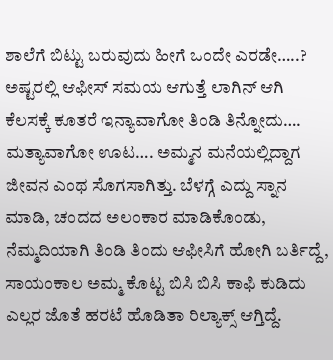ಶಾಲೆಗೆ ಬಿಟ್ಟು ಬರುವುದು ಹೀಗೆ ಒಂದೇ ಎರಡೇ…..? ಅಷ್ಟರಲ್ಲಿ ಆಫೀಸ್‌ ಸಮಯ ಆಗುತ್ತೆ ಲಾಗಿನ್‌ ಆಗಿ ಕೆಲಸಕ್ಕೆ ಕೂತರೆ ಇನ್ಯಾವಾಗೋ ತಿಂಡಿ ತಿನ್ನೋದು…. ಮತ್ಯಾವಾಗೋ ಊಟ…. ಅಮ್ಮನ ಮನೆಯಲ್ಲಿದ್ದಾಗ ಜೀವನ ಎಂಥ ಸೊಗಸಾಗಿತ್ತು. ಬೆಳಗ್ಗೆ ಎದ್ದು ಸ್ನಾನ ಮಾಡಿ, ಚಂದದ ಅಲಂಕಾರ ಮಾಡಿಕೊಂಡು, ನೆಮ್ಮದಿಯಾಗಿ ತಿಂಡಿ ತಿಂದು ಆಫೀಸಿಗೆ ಹೋಗಿ ಬರ್ತಿದ್ದೆ, ಸಾಯಂಕಾಲ ಅಮ್ಮ ಕೊಟ್ಟ ಬಿಸಿ ಬಿಸಿ ಕಾಫಿ ಕುಡಿದು ಎಲ್ಲರ ಜೊತೆ ಹರಟೆ ಹೊಡಿತಾ ರಿಲ್ಯಾಕ್ಸ್ ಆಗ್ತಿದ್ದೆ.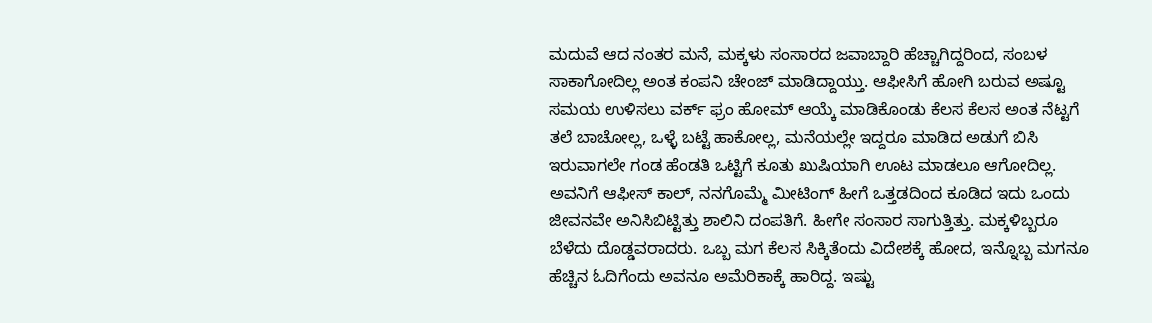ಮದುವೆ ಆದ ನಂತರ ಮನೆ, ಮಕ್ಕಳು ಸಂಸಾರದ ಜವಾಬ್ದಾರಿ ಹೆಚ್ಚಾಗಿದ್ದರಿಂದ, ಸಂಬಳ ಸಾಕಾಗೋದಿಲ್ಲ ಅಂತ ಕಂಪನಿ ಚೇಂಜ್‌ ಮಾಡಿದ್ದಾಯ್ತು. ಆಫೀಸಿಗೆ ಹೋಗಿ ಬರುವ ಅಷ್ಟೂ ಸಮಯ ಉಳಿಸಲು ವರ್ಕ್‌ ಫ್ರಂ ಹೋಮ್ ಆಯ್ಕೆ ಮಾಡಿಕೊಂಡು ಕೆಲಸ ಕೆಲಸ ಅಂತ ನೆಟ್ಟಗೆ ತಲೆ ಬಾಚೋಲ್ಲ, ಒಳ್ಳೆ ಬಟ್ಟೆ ಹಾಕೋಲ್ಲ, ಮನೆಯಲ್ಲೇ ಇದ್ದರೂ ಮಾಡಿದ ಅಡುಗೆ ಬಿಸಿ ಇರುವಾಗಲೇ ಗಂಡ ಹೆಂಡತಿ ಒಟ್ಟಿಗೆ ಕೂತು ಖುಷಿಯಾಗಿ ಊಟ ಮಾಡಲೂ ಆಗೋದಿಲ್ಲ. ಅವನಿಗೆ ಆಫೀಸ್‌ ಕಾಲ್‌, ನನಗೊಮ್ಮೆ ಮೀಟಿಂಗ್‌ ಹೀಗೆ ಒತ್ತಡದಿಂದ ಕೂಡಿದ ಇದು ಒಂದು ಜೀವನವೇ ಅನಿಸಿಬಿಟ್ಟಿತ್ತು ಶಾಲಿನಿ ದಂಪತಿಗೆ. ಹೀಗೇ ಸಂಸಾರ ಸಾಗುತ್ತಿತ್ತು. ಮಕ್ಕಳಿಬ್ಬರೂ ಬೆಳೆದು ದೊಡ್ಡವರಾದರು. ಒಬ್ಬ ಮಗ ಕೆಲಸ ಸಿಕ್ಕಿತೆಂದು ವಿದೇಶಕ್ಕೆ ಹೋದ, ಇನ್ನೊಬ್ಬ ಮಗನೂ ಹೆಚ್ಚಿನ ಓದಿಗೆಂದು ಅವನೂ ಅಮೆರಿಕಾಕ್ಕೆ ಹಾರಿದ್ದ. ಇಷ್ಟು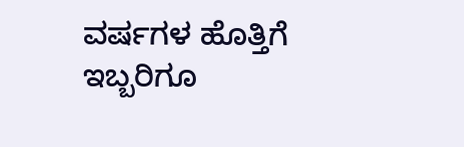ವರ್ಷಗಳ ಹೊತ್ತಿಗೆ ಇಬ್ಬರಿಗೂ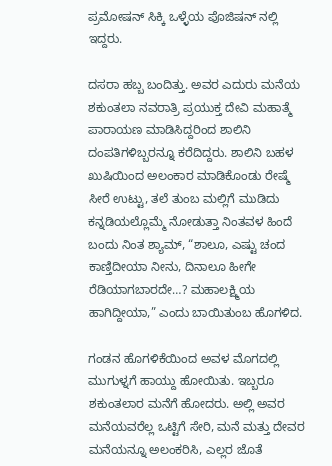ಪ್ರಮೋಷನ್‌ ಸಿಕ್ಕಿ ಒಳ್ಳೆಯ ಪೊಜಿಷನ್‌ ನಲ್ಲಿ ಇದ್ದರು.

ದಸರಾ ಹಬ್ಬ ಬಂದಿತ್ತು. ಅವರ ಎದುರು ಮನೆಯ ಶಕುಂತಲಾ ನವರಾತ್ರಿ ಪ್ರಯುಕ್ತ ದೇವಿ ಮಹಾತ್ಮೆ ಪಾರಾಯಣ ಮಾಡಿಸಿದ್ದರಿಂದ ಶಾಲಿನಿ ದಂಪತಿಗಳಿಬ್ಬರನ್ನೂ ಕರೆದಿದ್ದರು. ಶಾಲಿನಿ ಬಹಳ ಖುಷಿಯಿಂದ ಅಲಂಕಾರ ಮಾಡಿಕೊಂಡು ರೇಷ್ಮೆ ಸೀರೆ ಉಟ್ಟು, ತಲೆ ತುಂಬ ಮಲ್ಲಿಗೆ ಮುಡಿದು ಕನ್ನಡಿಯಲ್ಲೊಮ್ಮೆ ನೋಡುತ್ತಾ ನಿಂತವಳ ಹಿಂದೆ ಬಂದು ನಿಂತ ಶ್ಯಾಮ್, “ಶಾಲೂ, ಎಷ್ಟು ಚಂದ ಕಾಣ್ತಿದೀಯಾ ನೀನು, ದಿನಾಲೂ ಹೀಗೇ ರೆಡಿಯಾಗಬಾರದೇ…? ಮಹಾಲಕ್ಷ್ಮಿಯ ಹಾಗಿದ್ದೀಯಾ,” ಎಂದು ಬಾಯಿತುಂಬ ಹೊಗಳಿದ.

ಗಂಡನ ಹೊಗಳಿಕೆಯಿಂದ ಅವಳ ಮೊಗದಲ್ಲಿ ಮುಗುಳ್ನಗೆ ಹಾಯ್ದು ಹೋಯಿತು. ಇಬ್ಬರೂ ಶಕುಂತಲಾರ ಮನೆಗೆ ಹೋದರು. ಅಲ್ಲಿ ಅವರ ಮನೆಯವರೆಲ್ಲ ಒಟ್ಟಿಗೆ ಸೇರಿ, ಮನೆ ಮತ್ತು ದೇವರ ಮನೆಯನ್ನೂ ಅಲಂಕರಿಸಿ, ಎಲ್ಲರ ಜೊತೆ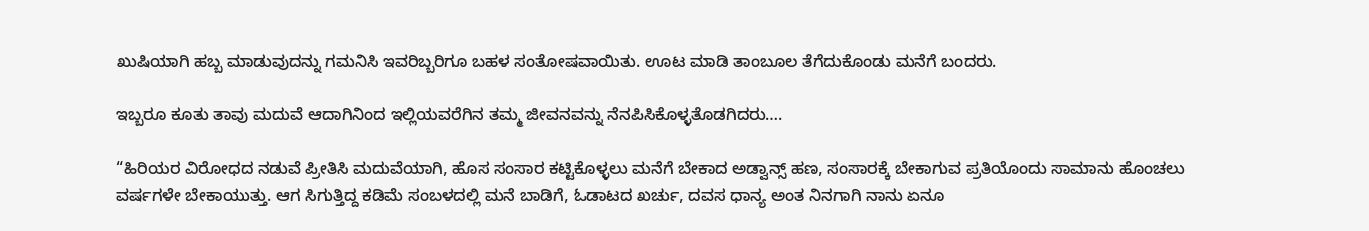ಖುಷಿಯಾಗಿ ಹಬ್ಬ ಮಾಡುವುದನ್ನು ಗಮನಿಸಿ ಇವರಿಬ್ಬರಿಗೂ ಬಹಳ ಸಂತೋಷವಾಯಿತು. ಊಟ ಮಾಡಿ ತಾಂಬೂಲ ತೆಗೆದುಕೊಂಡು ಮನೆಗೆ ಬಂದರು.

ಇಬ್ಬರೂ ಕೂತು ತಾವು ಮದುವೆ ಆದಾಗಿನಿಂದ ಇಲ್ಲಿಯವರೆಗಿನ ತಮ್ಮ ಜೀವನವನ್ನು ನೆನಪಿಸಿಕೊಳ್ಳತೊಡಗಿದರು….

“ಹಿರಿಯರ ವಿರೋಧದ ನಡುವೆ ಪ್ರೀತಿಸಿ ಮದುವೆಯಾಗಿ, ಹೊಸ ಸಂಸಾರ ಕಟ್ಟಿಕೊಳ್ಳಲು ಮನೆಗೆ ಬೇಕಾದ ಅಡ್ವಾನ್ಸ್ ಹಣ, ಸಂಸಾರಕ್ಕೆ ಬೇಕಾಗುವ ಪ್ರತಿಯೊಂದು ಸಾಮಾನು ಹೊಂಚಲು ವರ್ಷಗಳೇ ಬೇಕಾಯುತ್ತು. ಆಗ ಸಿಗುತ್ತಿದ್ದ ಕಡಿಮೆ ಸಂಬಳದಲ್ಲಿ ಮನೆ ಬಾಡಿಗೆ, ಓಡಾಟದ ಖರ್ಚು, ದವಸ ಧಾನ್ಯ ಅಂತ ನಿನಗಾಗಿ ನಾನು ಏನೂ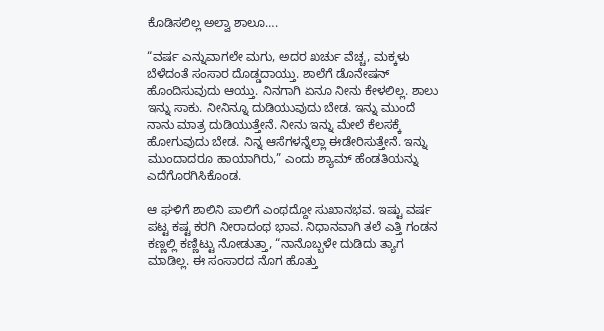ಕೊಡಿಸಲಿಲ್ಲ ಅಲ್ವಾ ಶಾಲೂ….

“ವರ್ಷ ಎನ್ನುವಾಗಲೇ ಮಗು, ಅದರ ಖರ್ಚು ವೆಚ್ಚ, ಮಕ್ಕಳು ಬೆಳೆದಂತೆ ಸಂಸಾರ ದೊಡ್ಡದಾಯ್ತು. ಶಾಲೆಗೆ ಡೊನೇಷನ್ ಹೊಂದಿಸುವುದು ಆಯ್ತು. ನಿನಗಾಗಿ ಏನೂ ನೀನು ಕೇಳಲಿಲ್ಲ. ಶಾಲು ಇನ್ನು ಸಾಕು. ನೀನಿನ್ನೂ ದುಡಿಯುವುದು ಬೇಡ. ಇನ್ನು ಮುಂದೆ ನಾನು ಮಾತ್ರ ದುಡಿಯುತ್ತೇನೆ. ನೀನು ಇನ್ನು ಮೇಲೆ ಕೆಲಸಕ್ಕೆ ಹೋಗುವುದು ಬೇಡ. ನಿನ್ನ ಆಸೆಗಳನ್ನೆಲ್ಲಾ ಈಡೇರಿಸುತ್ತೇನೆ. ಇನ್ನು ಮುಂದಾದರೂ ಹಾಯಾಗಿರು,” ಎಂದು ಶ್ಯಾಮ್ ಹೆಂಡತಿಯನ್ನು ಎದೆಗೊರಗಿಸಿಕೊಂಡ.

ಆ ಘಳಿಗೆ ಶಾಲಿನಿ ಪಾಲಿಗೆ ಎಂಥದ್ದೋ ಸುಖಾನಭವ. ಇಷ್ಟು ವರ್ಷ ಪಟ್ಟ ಕಷ್ಟ ಕರಗಿ ನೀರಾದಂಥ ಭಾವ. ನಿಧಾನವಾಗಿ ತಲೆ ಎತ್ತಿ ಗಂಡನ ಕಣ್ಣಲ್ಲಿ ಕಣ್ಣಿಟ್ಟು ನೋಡುತ್ತಾ, “ನಾನೊಬ್ಬಳೇ ದುಡಿದು ತ್ಯಾಗ ಮಾಡಿಲ್ಲ. ಈ ಸಂಸಾರದ ನೊಗ ಹೊತ್ತು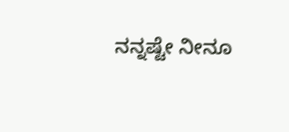ನನ್ನಷ್ಟೇ ನೀನೂ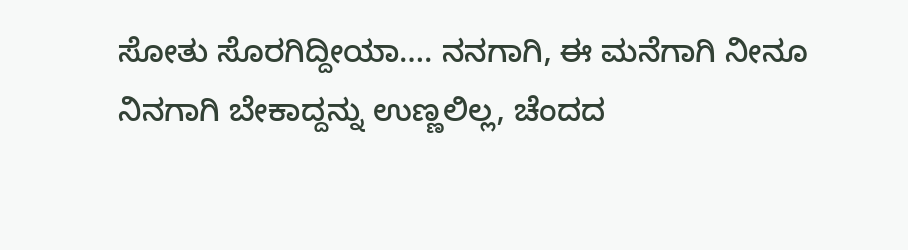ಸೋತು ಸೊರಗಿದ್ದೀಯಾ…. ನನಗಾಗಿ, ಈ ಮನೆಗಾಗಿ ನೀನೂ ನಿನಗಾಗಿ ಬೇಕಾದ್ದನ್ನು ಉಣ್ಣಲಿಲ್ಲ, ಚೆಂದದ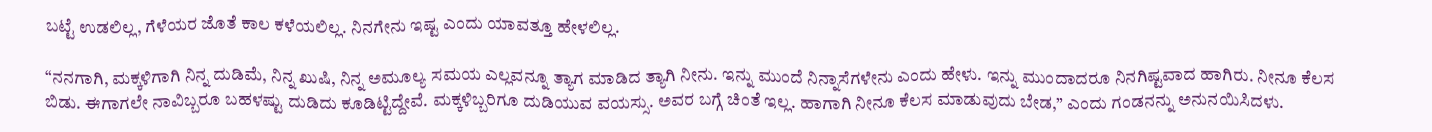ಬಟ್ಟೆ ಉಡಲಿಲ್ಲ, ಗೆಳೆಯರ ಜೊತೆ ಕಾಲ ಕಳೆಯಲಿಲ್ಲ. ನಿನಗೇನು ಇಷ್ಟ ಎಂದು ಯಾವತ್ತೂ ಹೇಳಲಿಲ್ಲ.

“ನನಗಾಗಿ, ಮಕ್ಕಳಿಗಾಗಿ ನಿನ್ನ ದುಡಿಮೆ, ನಿನ್ನ ಖುಷಿ, ನಿನ್ನ ಅಮೂಲ್ಯ ಸಮಯ ಎಲ್ಲವನ್ನೂ ತ್ಯಾಗ ಮಾಡಿದ ತ್ಯಾಗಿ ನೀನು. ಇನ್ನು ಮುಂದೆ ನಿನ್ನಾಸೆಗಳೇನು ಎಂದು ಹೇಳು. ಇನ್ನು ಮುಂದಾದರೂ ನಿನಗಿಷ್ಟವಾದ ಹಾಗಿರು. ನೀನೂ ಕೆಲಸ ಬಿಡು. ಈಗಾಗಲೇ ನಾವಿಬ್ಬರೂ ಬಹಳಷ್ಟು ದುಡಿದು ಕೂಡಿಟ್ಟಿದ್ದೇವೆ. ಮಕ್ಕಳಿಬ್ಬರಿಗೂ ದುಡಿಯುವ ವಯಸ್ಸು. ಅವರ ಬಗ್ಗೆ ಚಿಂತೆ ಇಲ್ಲ. ಹಾಗಾಗಿ ನೀನೂ ಕೆಲಸ ಮಾಡುವುದು ಬೇಡ,” ಎಂದು ಗಂಡನನ್ನು ಅನುನಯಿಸಿದಳು.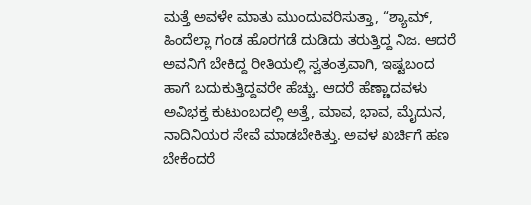ಮತ್ತೆ ಅವಳೇ ಮಾತು ಮುಂದುವರಿಸುತ್ತಾ, “ಶ್ಯಾಮ್, ಹಿಂದೆಲ್ಲಾ ಗಂಡ ಹೊರಗಡೆ ದುಡಿದು ತರುತ್ತಿದ್ದ ನಿಜ. ಆದರೆ ಅವನಿಗೆ ಬೇಕಿದ್ದ ರೀತಿಯಲ್ಲಿ ಸ್ವತಂತ್ರವಾಗಿ, ಇಷ್ಟಬಂದ ಹಾಗೆ ಬದುಕುತ್ತಿದ್ದವರೇ ಹೆಚ್ಚು. ಆದರೆ ಹೆಣ್ಣಾದವಳು ಅವಿಭಕ್ತ ಕುಟುಂಬದಲ್ಲಿ ಅತ್ತೆ, ಮಾವ, ಭಾವ, ಮೈದುನ, ನಾದಿನಿಯರ ಸೇವೆ ಮಾಡಬೇಕಿತ್ತು. ಅವಳ ಖರ್ಚಿಗೆ ಹಣ ಬೇಕೆಂದರೆ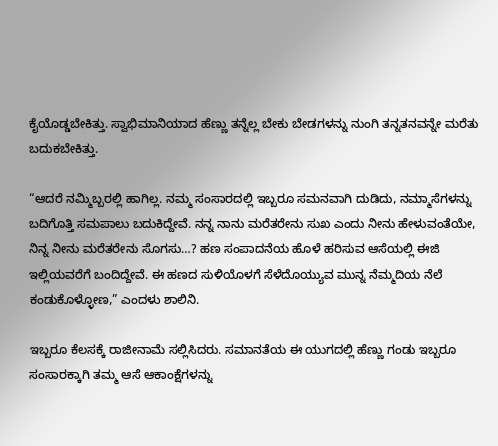ಕೈಯೊಡ್ಡಬೇಕಿತ್ತು. ಸ್ವಾಭಿಮಾನಿಯಾದ ಹೆಣ್ಣು ತನ್ನೆಲ್ಲ ಬೇಕು ಬೇಡಗಳನ್ನು ನುಂಗಿ ತನ್ನತನವನ್ನೇ ಮರೆತು ಬದುಕಬೇಕಿತ್ತು.

“ಆದರೆ ನಮ್ಮಿಬ್ಬರಲ್ಲಿ ಹಾಗಿಲ್ಲ. ನಮ್ಮ ಸಂಸಾರದಲ್ಲಿ ಇಬ್ಬರೂ ಸಮನವಾಗಿ ದುಡಿದು, ನಮ್ಮಾಸೆಗಳನ್ನು ಬದಿಗೊತ್ತಿ ಸಮಪಾಲು ಬದುಕಿದ್ದೇವೆ. ನನ್ನ ನಾನು ಮರೆತರೇನು ಸುಖ ಎಂದು ನೀನು ಹೇಳುವಂತೆಯೇ, ನಿನ್ನ ನೀನು ಮರೆತರೇನು ಸೊಗಸು…? ಹಣ ಸಂಪಾದನೆಯ ಹೊಳೆ ಹರಿಸುವ ಆಸೆಯಲ್ಲಿ ಈಜಿ ಇಲ್ಲಿಯವರೆಗೆ ಬಂದಿದ್ದೇವೆ. ಈ ಹಣದ ಸುಳಿಯೊಳಗೆ ಸೆಳೆದೊಯ್ಯುವ ಮುನ್ನ ನೆಮ್ಮದಿಯ ನೆಲೆ ಕಂಡುಕೊಳ್ಳೋಣ,” ಎಂದಳು ಶಾಲಿನಿ.

ಇಬ್ಬರೂ ಕೆಲಸಕ್ಕೆ ರಾಜೀನಾಮೆ ಸಲ್ಲಿಸಿದರು. ಸಮಾನತೆಯ ಈ ಯುಗದಲ್ಲಿ ಹೆಣ್ಣು ಗಂಡು ಇಬ್ಬರೂ ಸಂಸಾರಕ್ಕಾಗಿ ತಮ್ಮ ಆಸೆ ಆಕಾಂಕ್ಷೆಗಳನ್ನು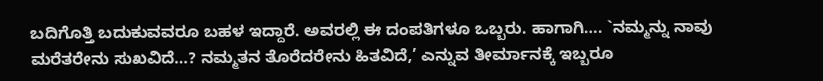ಬದಿಗೊತ್ತಿ ಬದುಕುವವರೂ ಬಹಳ ಇದ್ದಾರೆ. ಅವರಲ್ಲಿ ಈ ದಂಪತಿಗಳೂ ಒಬ್ಬರು. ಹಾಗಾಗಿ…. `ನಮ್ಮನ್ನು ನಾವು ಮರೆತರೇನು ಸುಖವಿದೆ…? ನಮ್ಮತನ ತೊರೆದರೇನು ಹಿತವಿದೆ,’ ಎನ್ನುವ ತೀರ್ಮಾನಕ್ಕೆ ಇಬ್ಬರೂ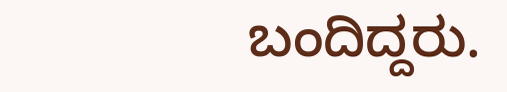ಬಂದಿದ್ದರು.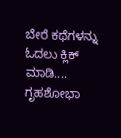ಬೇರೆ ಕಥೆಗಳನ್ನು ಓದಲು ಕ್ಲಿಕ್ ಮಾಡಿ....
ಗೃಹಶೋಭಾ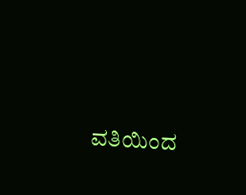ವತಿಯಿಂದ